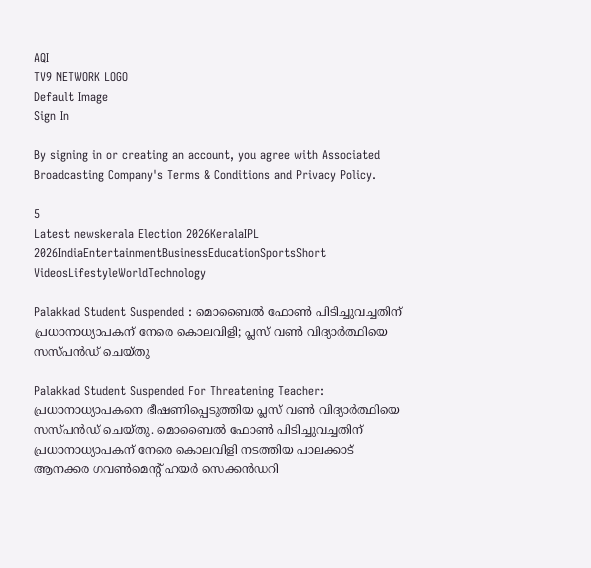AQI
TV9 NETWORK LOGO
Default Image
Sign In

By signing in or creating an account, you agree with Associated Broadcasting Company's Terms & Conditions and Privacy Policy.

5
Latest newskerala Election 2026KeralaIPL 2026IndiaEntertainmentBusinessEducationSportsShort VideosLifestyleWorldTechnology

Palakkad Student Suspended : മൊബൈൽ ഫോൺ പിടിച്ചുവച്ചതിന് പ്രധാനാധ്യാപകന് നേരെ കൊലവിളി; പ്ലസ് വൺ വിദ്യാർത്ഥിയെ സസ്പൻഡ് ചെയ്തു

Palakkad Student Suspended For Threatening Teacher: പ്രധാനാധ്യാപകനെ ഭീഷണിപ്പെടുത്തിയ പ്ലസ് വൺ വിദ്യാർത്ഥിയെ സസ്പൻഡ് ചെയ്തു. മൊബൈൽ ഫോൺ പിടിച്ചുവച്ചതിന് പ്രധാനാധ്യാപകന് നേരെ കൊലവിളി നടത്തിയ പാലക്കാട് ആനക്കര ഗവൺമെന്റ് ഹയർ സെക്കൻഡറി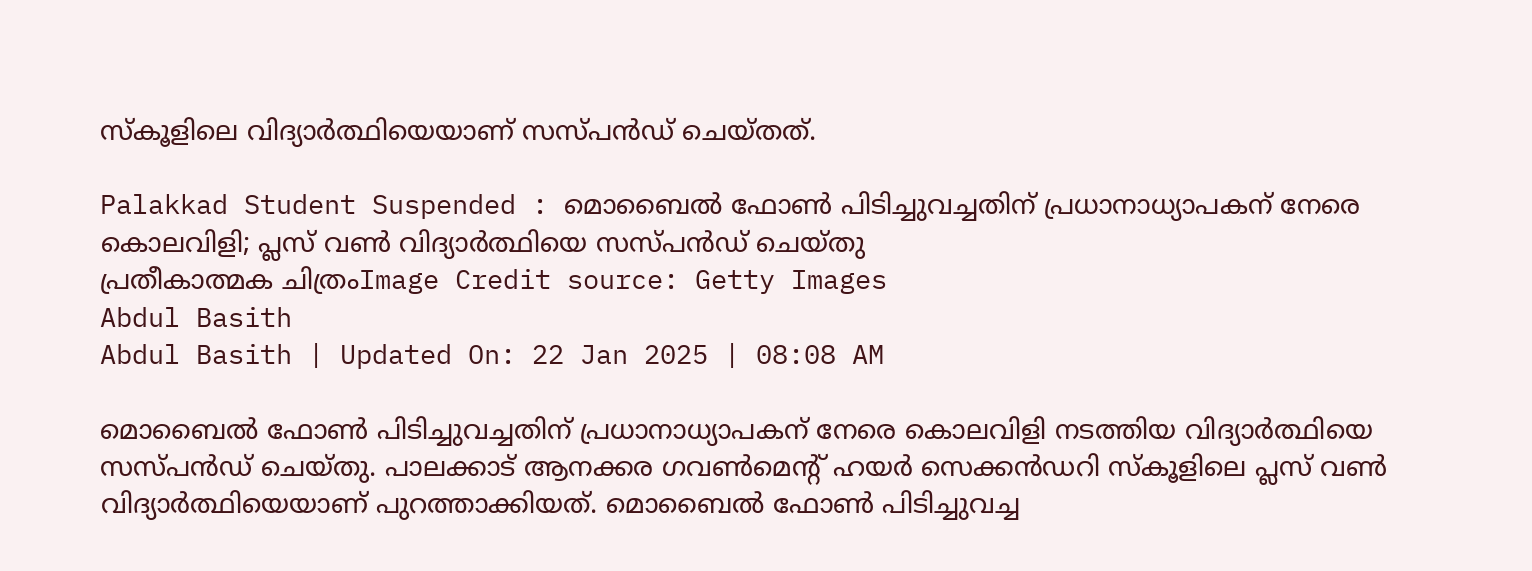സ്കൂളിലെ വിദ്യാർത്ഥിയെയാണ് സസ്പൻഡ് ചെയ്തത്.

Palakkad Student Suspended : മൊബൈൽ ഫോൺ പിടിച്ചുവച്ചതിന് പ്രധാനാധ്യാപകന് നേരെ കൊലവിളി; പ്ലസ് വൺ വിദ്യാർത്ഥിയെ സസ്പൻഡ് ചെയ്തു
പ്രതീകാത്മക ചിത്രംImage Credit source: Getty Images
Abdul Basith
Abdul Basith | Updated On: 22 Jan 2025 | 08:08 AM

മൊബൈൽ ഫോൺ പിടിച്ചുവച്ചതിന് പ്രധാനാധ്യാപകന് നേരെ കൊലവിളി നടത്തിയ വിദ്യാർത്ഥിയെ സസ്പൻഡ് ചെയ്തു. പാലക്കാട് ആനക്കര ഗവൺമെന്റ് ഹയർ സെക്കൻഡറി സ്കൂളിലെ പ്ലസ് വൺ വിദ്യാർത്ഥിയെയാണ് പുറത്താക്കിയത്. മൊബൈൽ ഫോൺ പിടിച്ചുവച്ച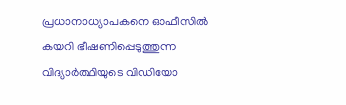പ്രധാനാധ്യാപകനെ ഓഫീസിൽ കയറി ഭീഷണിപ്പെടുത്തുന്ന വിദ്യാർത്ഥിയുടെ വിഡിയോ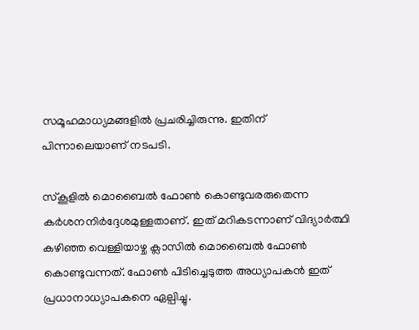സമൂഹമാധ്യമങ്ങളിൽ പ്രചരിച്ചിരുന്നു. ഇതിന് പിന്നാലെയാണ് നടപടി.

സ്കൂളിൽ മൊബൈൽ ഫോൺ കൊണ്ടുവരരുതെന്ന കർശനനിർദ്ദേശമുള്ളതാണ്. ഇത് മറികടന്നാണ് വിദ്യാർത്ഥി കഴിഞ്ഞ വെള്ളിയാഴ്ച ക്ലാസിൽ മൊബൈൽ ഫോൺ കൊണ്ടുവന്നത്. ഫോൺ പിടിച്ചെടുത്ത അധ്യാപകൻ ഇത് പ്രധാനാധ്യാപകനെ ഏല്പിച്ചു.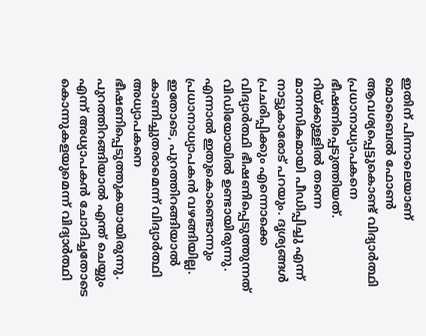ഇതിന് പിന്നാലെയാണ് മൊബൈൽ ഫോൺ ആവശ്യപ്പെട്ടുകൊണ്ട് വിദ്യാർത്ഥി പ്രധാനാധ്യാപകനെ ഭീഷണിപ്പെടുത്തിയത്. റിയ്ക്കുള്ളിൽ തന്നെ മാനസികമായി പീഡിപ്പിച്ചു എന്ന് നാട്ടുകാരോട് പറയും. ദൃശ്യങ്ങൾ പ്രചരിപ്പിക്കും എന്നൊക്കെ വിദ്യാർത്ഥി ഭീഷണിപ്പെടുത്തുന്നത് വിഡിയോയിൽ ഉണ്ടായിരുന്നു. എന്നാൽ ഇതുകൊണ്ടൊന്നും പ്രധാനാധ്യാപകൻ വഴങ്ങിയില്ല. ഇതോടെ, പുറത്തിറങ്ങിയാൽ കാണിച്ചുതരാമെന്ന് വിദ്യാർത്ഥി അധ്യാപകനെ ഭീഷണിപ്പെടുത്തുകയായിരുന്നു. പുറത്തിറങ്ങിയാൽ എന്ത് ചെയ്യും എന്ന് അധ്യാപകൻ ചോദിച്ചതോടെ കൊന്നുകളയുമെന്ന് വിദ്യാർത്ഥി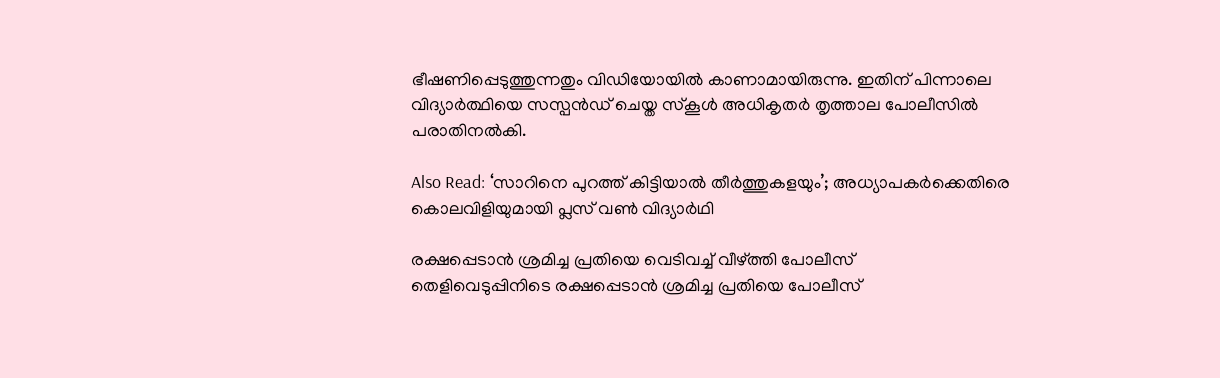ഭീഷണിപ്പെടുത്തുന്നതും വിഡിയോയിൽ കാണാമായിരുന്നു. ഇതിന് പിന്നാലെ വിദ്യാർത്ഥിയെ സസ്പൻഡ് ചെയ്ത സ്കൂൾ അധികൃതർ തൃത്താല പോലീസിൽ പരാതിനൽകി.

Also Read: ‘സാറിനെ പുറത്ത് കിട്ടിയാൽ തീർത്തുകളയും’; അധ്യാപകർക്കെതിരെ കൊലവിളിയുമായി പ്ലസ് വൺ വിദ്യാർഥി

രക്ഷപ്പെടാൻ ശ്രമിച്ച പ്രതിയെ വെടിവച്ച് വീഴ്ത്തി പോലീസ്
തെളിവെടുപ്പിനിടെ രക്ഷപ്പെടാൻ ശ്രമിച്ച പ്രതിയെ പോലീസ്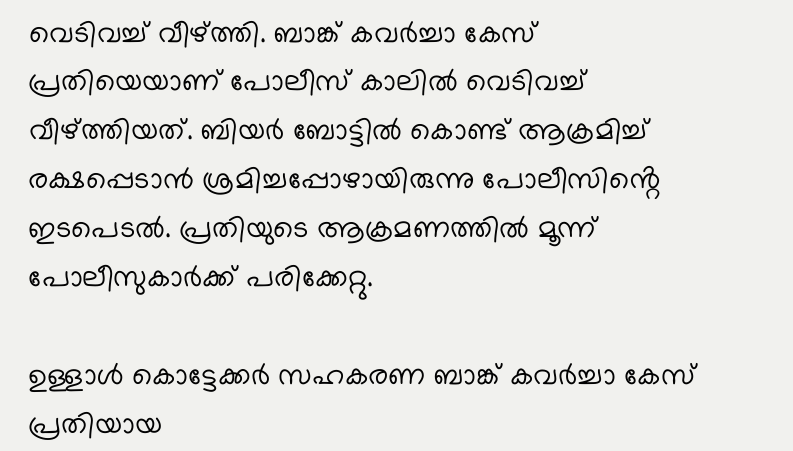വെടിവച്ച് വീഴ്ത്തി. ബാങ്ക് കവർച്ചാ കേസ് പ്രതിയെയാണ് പോലീസ് കാലിൽ വെടിവച്ച് വീഴ്ത്തിയത്. ബിയർ ബോട്ടിൽ കൊണ്ട് ആക്രമിച്ച് രക്ഷപ്പെടാൻ ശ്രമിച്ചപ്പോഴായിരുന്നു പോലീസിൻ്റെ ഇടപെടൽ. പ്രതിയുടെ ആക്രമണത്തിൽ മൂന്ന് പോലീസുകാർക്ക് പരിക്കേറ്റു.

ഉള്ളാൾ കൊട്ടേക്കർ സഹകരണ ബാങ്ക് കവർച്ചാ കേസ് പ്രതിയായ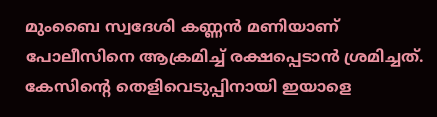മുംബൈ സ്വദേശി കണ്ണൻ മണിയാണ് പോലീസിനെ ആക്രമിച്ച് രക്ഷപ്പെടാൻ ശ്രമിച്ചത്. കേസിൻ്റെ തെളിവെടുപ്പിനായി ഇയാളെ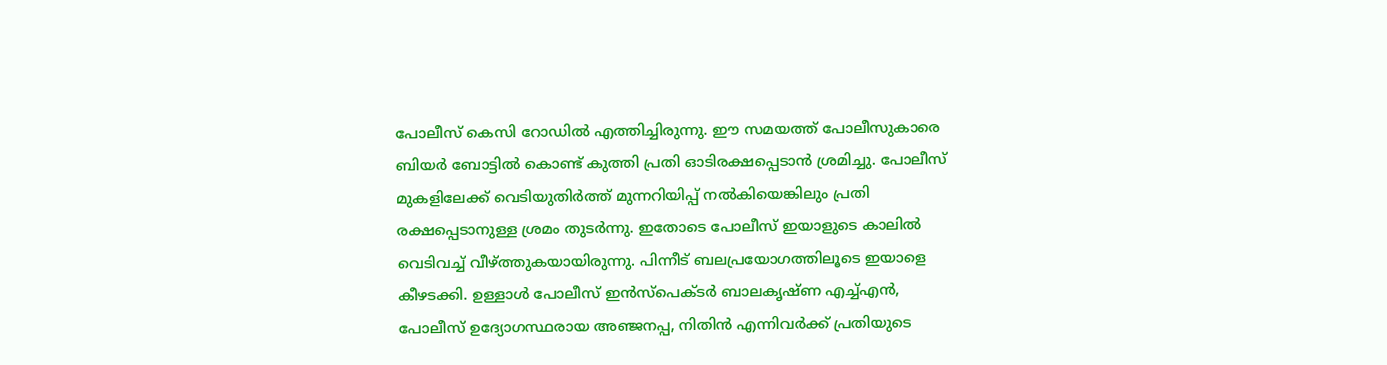പോലീസ് കെസി റോഡിൽ എത്തിച്ചിരുന്നു. ഈ സമയത്ത് പോലീസുകാരെ ബിയർ ബോട്ടിൽ കൊണ്ട് കുത്തി പ്രതി ഓടിരക്ഷപ്പെടാൻ ശ്രമിച്ചു. പോലീസ് മുകളിലേക്ക് വെടിയുതിർത്ത് മുന്നറിയിപ്പ് നൽകിയെങ്കിലും പ്രതി രക്ഷപ്പെടാനുള്ള ശ്രമം തുടർന്നു. ഇതോടെ പോലീസ് ഇയാളുടെ കാലിൽ വെടിവച്ച് വീഴ്ത്തുകയായിരുന്നു. പിന്നീട് ബലപ്രയോഗത്തിലൂടെ ഇയാളെ കീഴടക്കി. ഉള്ളാള്‍ പോലീസ് ഇന്‍സ്‌പെക്ടര്‍ ബാലകൃഷ്ണ എച്ച്എന്‍, പോലീസ് ഉദ്യോഗസ്ഥരായ അഞ്ജനപ്പ, നിതിന്‍ എന്നിവർക്ക് പ്രതിയുടെ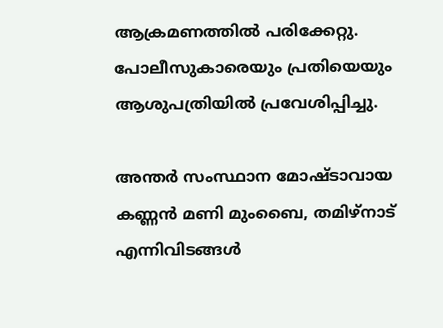ആക്രമണത്തിൽ പരിക്കേറ്റു. പോലീസുകാരെയും പ്രതിയെയും ആശുപത്രിയിൽ പ്രവേശിപ്പിച്ചു.

അന്തർ സംസ്ഥാന മോഷ്ടാവായ കണ്ണൻ മണി മുംബൈ, തമിഴ്നാട് എന്നിവിടങ്ങൾ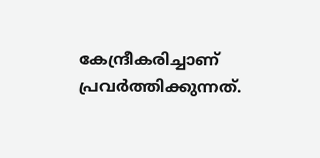കേന്ദ്രീകരിച്ചാണ് പ്രവർത്തിക്കുന്നത്.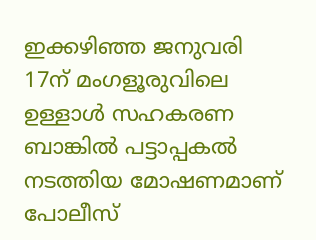ഇക്കഴിഞ്ഞ ജനുവരി 17ന് മംഗളൂരുവിലെ ഉള്ളാൾ സഹകരണ ബാങ്കിൽ പട്ടാപ്പകൽ നടത്തിയ മോഷണമാണ് പോലീസ്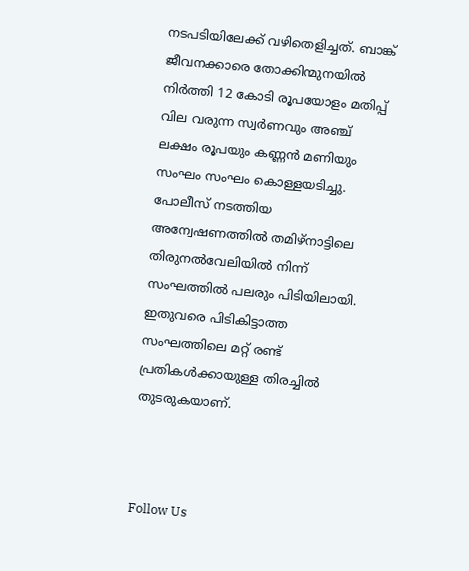നടപടിയിലേക്ക് വഴിതെളിച്ചത്. ബാങ്ക് ജീവനക്കാരെ തോക്കിന്മുനയിൽ നിർത്തി 12 കോടി രൂപയോളം മതിപ്പ് വില വരുന്ന സ്വർണവും അഞ്ച് ലക്ഷം രൂപയും കണ്ണൻ മണിയും സംഘം സംഘം കൊള്ളയടിച്ചു. പോലീസ് നടത്തിയ അന്വേഷണത്തിൽ തമിഴ്നാട്ടിലെ തിരുനൽവേലിയിൽ നിന്ന് സംഘത്തിൽ പലരും പിടിയിലായി. ഇതുവരെ പിടികിട്ടാത്ത സംഘത്തിലെ മറ്റ് രണ്ട് പ്രതികൾക്കായുള്ള തിരച്ചിൽ തുടരുകയാണ്.



Follow Us